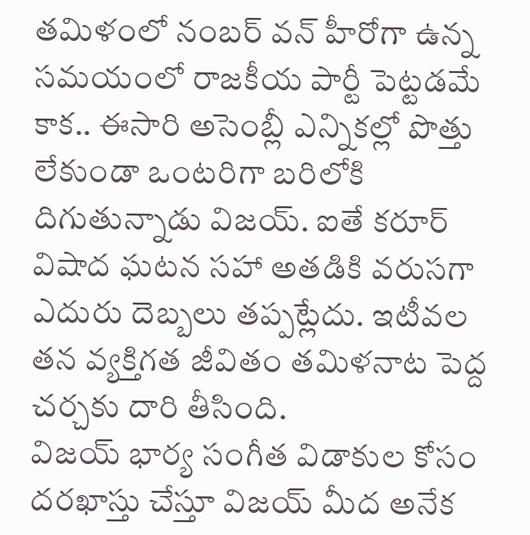తమిళంలో నంబర్ వన్ హీరోగా ఉన్న సమయంలో రాజకీయ పార్టీ పెట్టడమే కాక.. ఈసారి అసెంబ్లీ ఎన్నికల్లో పొత్తు లేకుండా ఒంటరిగా బరిలోకి దిగుతున్నాడు విజయ్. ఐతే కరూర్ విషాద ఘటన సహా అతడికి వరుసగా ఎదురు దెబ్బలు తప్పట్లేదు. ఇటీవల తన వ్యక్తిగత జీవితం తమిళనాట పెద్ద చర్చకు దారి తీసింది.
విజయ్ భార్య సంగీత విడాకుల కోసం దరఖాస్తు చేస్తూ విజయ్ మీద అనేక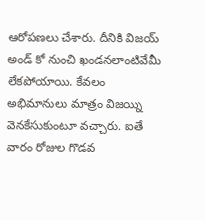ఆరోపణలు చేశారు. దీనికి విజయ్ అండ్ కో నుంచి ఖండనలాంటివేమీ లేకపోయాయి. కేవలం అభిమానులు మాత్రం విజయ్ని వెనకేసుకుంటూ వచ్చారు. ఐతే వారం రోజుల గొడవ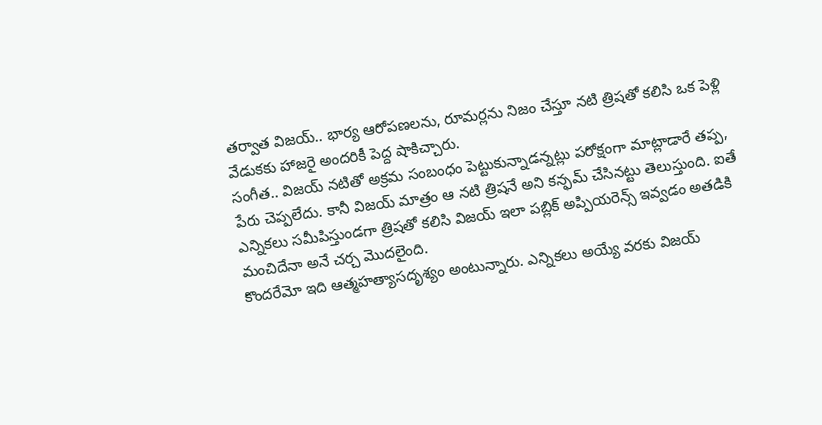తర్వాత విజయ్.. భార్య ఆరోపణలను, రూమర్లను నిజం చేస్తూ నటి త్రిషతో కలిసి ఒక పెళ్లి వేడుకకు హాజరై అందరికీ పెద్ద షాకిచ్చారు.
సంగీత.. విజయ్ నటితో అక్రమ సంబంధం పెట్టుకున్నాడన్నట్లు పరోక్షంగా మాట్లాడారే తప్ప, పేరు చెప్పలేదు. కానీ విజయ్ మాత్రం ఆ నటి త్రిషనే అని కన్ఫమ్ చేసినట్టు తెలుస్తుంది. ఐతే ఎన్నికలు సమీపిస్తుండగా త్రిషతో కలిసి విజయ్ ఇలా పబ్లిక్ అప్పియరెన్స్ ఇవ్వడం అతడికి మంచిదేనా అనే చర్చ మొదలైంది.
కొందరేమో ఇది ఆత్మహత్యాసదృశ్యం అంటున్నారు. ఎన్నికలు అయ్యే వరకు విజయ్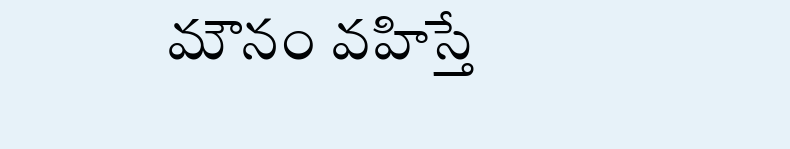మౌనం వహిస్తే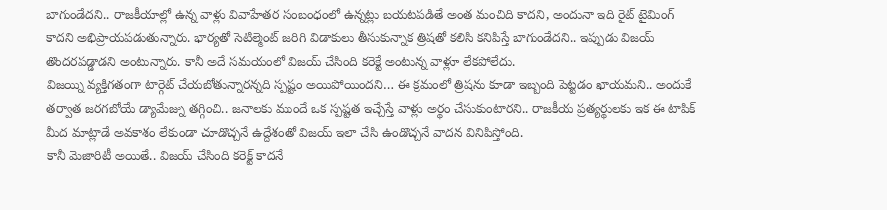బాగుండేదని.. రాజకీయాల్లో ఉన్న వాళ్లు వివాహేతర సంబంధంలో ఉన్నట్లు బయటపడితే అంత మంచిది కాదని, అందునా ఇది రైట్ టైమింగ్ కాదని అభిప్రాయపడుతున్నారు. భార్యతో సెటిల్మెంట్ జరిగి విడాకులు తీసుకున్నాక త్రిషతో కలిసి కనిపిస్తే బాగుండేదని.. ఇప్పుడు విజయ్ తొందరపడ్డాడని అంటున్నారు. కానీ అదే సమయంలో విజయ్ చేసింది కరెక్టే అంటున్న వాళ్లూ లేకపోలేదు.
విజయ్ని వ్యక్తిగతంగా టార్గెట్ చేయబోతున్నారన్నది స్పష్టం అయిపోయిందని… ఈ క్రమంలో త్రిషను కూడా ఇబ్బంది పెట్టడం ఖాయమని.. అందుకే తర్వాత జరగబోయే డ్యామేజ్ను తగ్గించి.. జనాలకు ముందే ఒక స్పష్టత ఇచ్చేస్తే వాళ్లు అర్థం చేసుకుంటారని.. రాజకీయ ప్రత్యర్థులకు ఇక ఈ టాపిక్ మీద మాట్లాడే అవకాశం లేకుండా చూడొచ్చనే ఉద్దేశంతో విజయ్ ఇలా చేసి ఉండొచ్చనే వాదన వినిపిస్తోంది.
కానీ మెజారిటీ అయితే.. విజయ్ చేసింది కరెక్ట్ కాదనే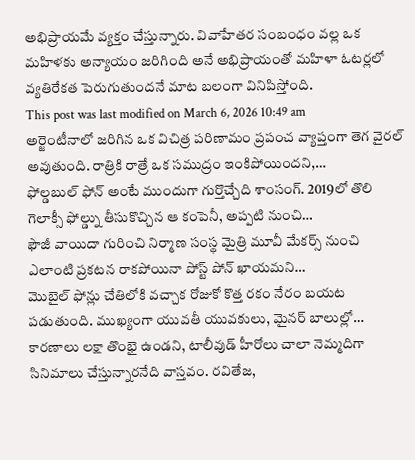అభిప్రాయమే వ్యక్తం చేస్తున్నారు. వివాహేతర సంబంధం వల్ల ఒక మహిళకు అన్యాయం జరిగింది అనే అభిప్రాయంతో మహిళా ఓటర్లలో వ్యతిరేకత పెరుగుతుందనే మాట బలంగా వినిపిస్తోంది.
This post was last modified on March 6, 2026 10:49 am
అర్జెంటీనాలో జరిగిన ఒక విచిత్ర పరిణామం ప్రపంచ వ్యాప్తంగా తెగ వైరల్ అవుతుంది. రాత్రికి రాత్రే ఒక సముద్రం ఇంకిపోయిందని,…
ఫోల్డబుల్ ఫోన్ అంటే ముందుగా గుర్తొచ్చేది శాంసంగ్. 2019లో తొలి గెలాక్సీ ఫోల్డ్ను తీసుకొచ్చిన ఆ కంపెనీ, అప్పటి నుంచి…
ఫౌజీ వాయిదా గురించి నిర్మాణ సంస్థ మైత్రి మూవీ మేకర్స్ నుంచి ఎలాంటి ప్రకటన రాకపోయినా పోస్ట్ పోన్ ఖాయమని…
మొబైల్ ఫోన్లు చేతిలోకి వచ్చాక రోజుకో కొత్త రకం నేరం బయట పడుతుంది. ముఖ్యంగా యువతీ యువకులు, మైనర్ బాలుల్లో…
కారణాలు లక్షా తొంభై ఉండని, టాలీవుడ్ హీరోలు చాలా నెమ్మదిగా సినిమాలు చేస్తున్నారనేది వాస్తవం. రవితేజ,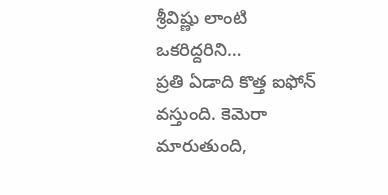శ్రీవిష్ణు లాంటి ఒకరిద్దరిని…
ప్రతి ఏడాది కొత్త ఐఫోన్ వస్తుంది. కెమెరా మారుతుంది,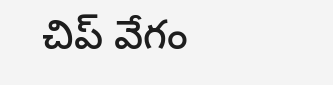చిప్ వేగం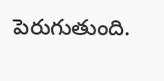పెరుగుతుంది.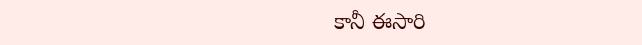కానీ ఈసారి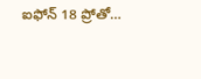ఐఫోన్ 18 ప్రోతో…